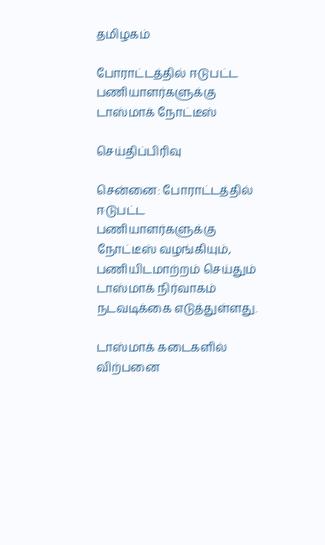தமிழகம்

போராட்டத்தில் ஈடுபட்ட பணியாளர்களுக்கு டாஸ்மாக் நோட்டீஸ்

செய்திப்பிரிவு

சென்னை: போராட்டத்தில் ஈடுபட்ட பணியாளர்களுக்கு நோட்டீஸ் வழங்கியும், பணியிடமாற்றம் செய்தும் டாஸ்மாக் நிர்வாகம் நடவடிக்கை எடுத்துள்ளது.

டாஸ்மாக் கடைகளில் விற்பனை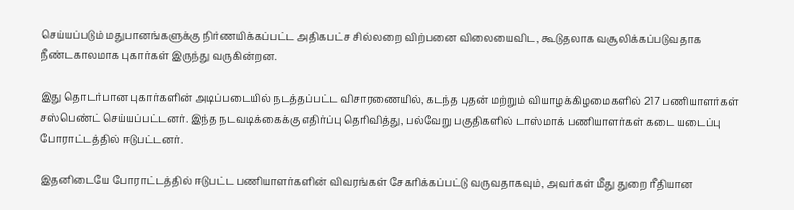செய்யப்படும் மதுபானங்களுக்கு நிர்ணயிக்கப்பட்ட அதிகபட்ச சில்லறை விற்பனை விலையைவிட, கூடுதலாக வசூலிக்கப்படுவதாக நீண்டகாலமாக புகார்கள் இருந்து வருகின்றன.

இது தொடர்பான புகார்களின் அடிப்படையில் நடத்தப்பட்ட விசாரணையில், கடந்த புதன் மற்றும் வியாழக்கிழமைகளில் 217 பணியாளர்கள் சஸ்பெண்ட் செய்யப்பட்டனர். இந்த நடவடிக்கைக்கு எதிர்ப்பு தெரிவித்து, பல்வேறு பகுதிகளில் டாஸ்மாக் பணியாளர்கள் கடை யடைப்பு போராட்டத்தில் ஈடுபட்டனர்.

இதனிடையே போராட்டத்தில் ஈடுபட்ட பணியாளர்களின் விவரங்கள் சேகரிக்கப்பட்டு வருவதாகவும், அவர்கள் மீது துறை ரீதியான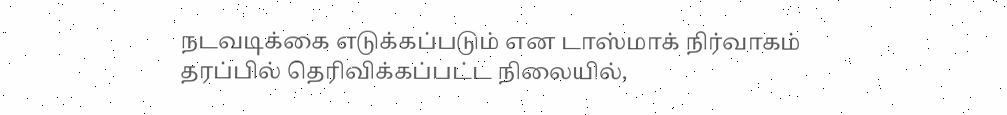நடவடிக்கை எடுக்கப்படும் என டாஸ்மாக் நிர்வாகம் தரப்பில் தெரிவிக்கப்பட்ட நிலையில்,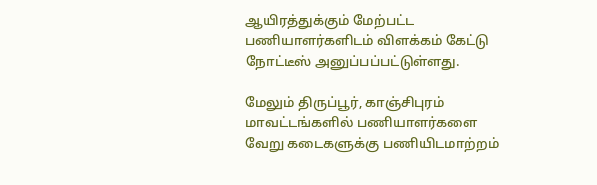ஆயிரத்துக்கும் மேற்பட்ட பணியாளர்களிடம் விளக்கம் கேட்டு நோட்டீஸ் அனுப்பப்பட்டுள்ளது.

மேலும் திருப்பூர், காஞ்சிபுரம் மாவட்டங்களில் பணியாளர்களை வேறு கடைகளுக்கு பணியிடமாற்றம்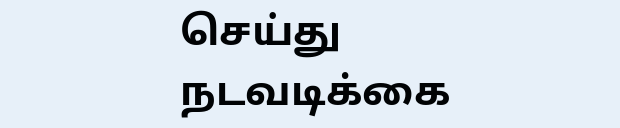செய்து நடவடிக்கை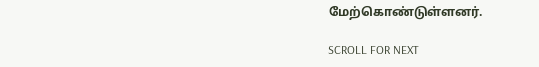மேற்கொண்டுள்ளனர்.

SCROLL FOR NEXT